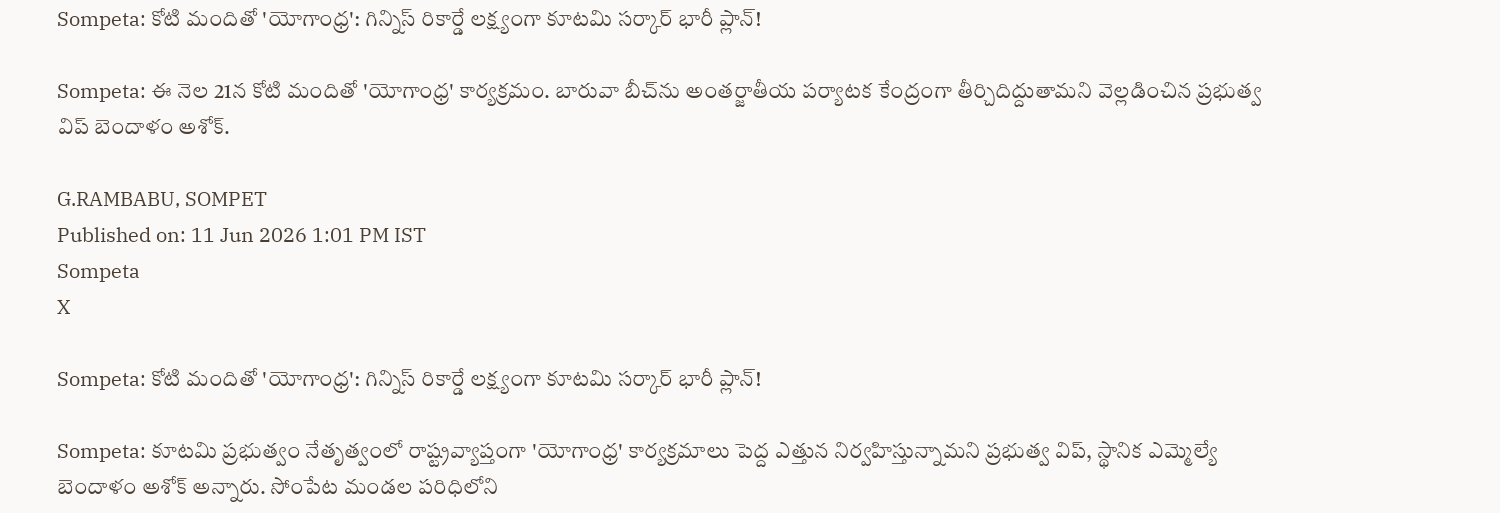Sompeta: కోటి మందితో 'యోగాంధ్ర': గిన్నిస్ రికార్డే లక్ష్యంగా కూటమి సర్కార్ భారీ ప్లాన్!

Sompeta: ఈ నెల 21న కోటి మందితో 'యోగాంధ్ర' కార్యక్రమం. బారువా బీచ్‌ను అంతర్జాతీయ పర్యాటక కేంద్రంగా తీర్చిదిద్దుతామని వెల్లడించిన ప్రభుత్వ విప్ బెందాళం అశోక్.

G.RAMBABU, SOMPET
Published on: 11 Jun 2026 1:01 PM IST
Sompeta
X

Sompeta: కోటి మందితో 'యోగాంధ్ర': గిన్నిస్ రికార్డే లక్ష్యంగా కూటమి సర్కార్ భారీ ప్లాన్!

Sompeta: కూటమి ప్రభుత్వం నేతృత్వంలో రాష్ట్రవ్యాప్తంగా 'యోగాంధ్ర' కార్యక్రమాలు పెద్ద ఎత్తున నిర్వహిస్తున్నామని ప్రభుత్వ విప్, స్థానిక ఎమ్మెల్యే బెందాళం అశోక్ అన్నారు. సోంపేట మండల పరిధిలోని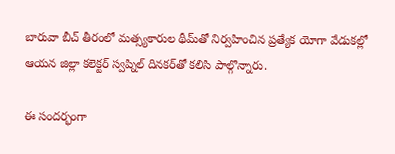బారువా బీచ్ తీరంలో మత్స్యకారుల థీమ్‌తో నిర్వహించిన ప్రత్యేక యోగా వేడుకల్లో ఆయన జిల్లా కలెక్టర్ స్వప్నిల్ దినకర్‌తో కలిసి పాల్గొన్నారు.

ఈ సందర్భంగా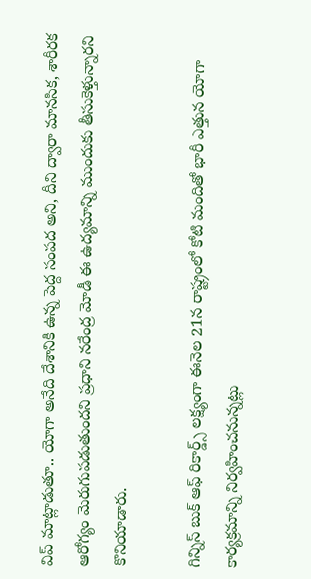విప్ మాట్లాడుతూ.. యోగా అనేది దేశానికి ఉన్న పెద్ద సంపద అని, దీని ద్వారా మానసిక, శారీరక ఆరోగ్యం మెరుగుపడుతుందని ప్రధాని నరేంద్ర మోడీ ఈ ఉద్యమాన్ని ముందుకు తీసుకెళ్తున్నారని కొనియాడారు.

గిన్నిస్ బుక్ ఆఫ్ రికార్డ్స్ లక్ష్యంగా ఈనెల 21న రాష్ట్రంలో కోటి మందితో భారీ ఎత్తున యోగా కార్యక్రమాన్ని నిర్వహించనున్నట్లు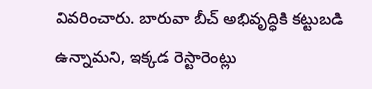వివరించారు. బారువా బీచ్ అభివృద్ధికి కట్టుబడి ఉన్నామని, ఇక్కడ రెస్టారెంట్లు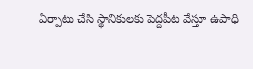ఏర్పాటు చేసి స్థానికులకు పెద్దపీట వేస్తూ ఉపాధి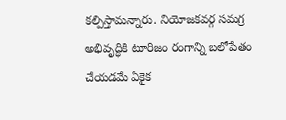కల్పిస్తామన్నారు. నియోజకవర్గ సమగ్ర అభివృద్ధికి టూరిజం రంగాన్ని బలోపేతం చేయడమే ఏకైక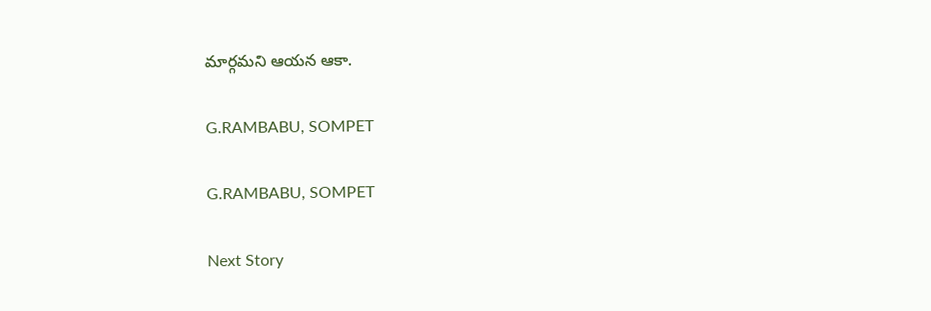మార్గమని ఆయన ఆకా.

G.RAMBABU, SOMPET

G.RAMBABU, SOMPET

Next Story